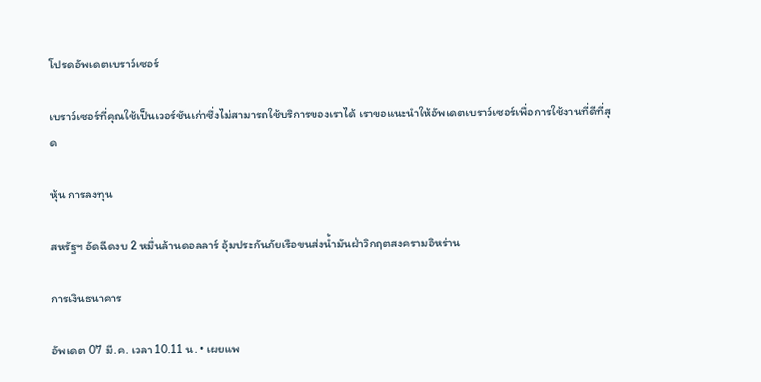โปรดอัพเดตเบราว์เซอร์

เบราว์เซอร์ที่คุณใช้เป็นเวอร์ชันเก่าซึ่งไม่สามารถใช้บริการของเราได้ เราขอแนะนำให้อัพเดตเบราว์เซอร์เพื่อการใช้งานที่ดีที่สุด

หุ้น การลงทุน

สหรัฐฯ อัดฉีดงบ 2 หมื่นล้านดอลลาร์ อุ้มประกันภัยเรือขนส่งน้ำมันฝ่าวิกฤตสงครามอิหร่าน

การเงินธนาคาร

อัพเดต 07 มี.ค. เวลา 10.11 น. • เผยแพ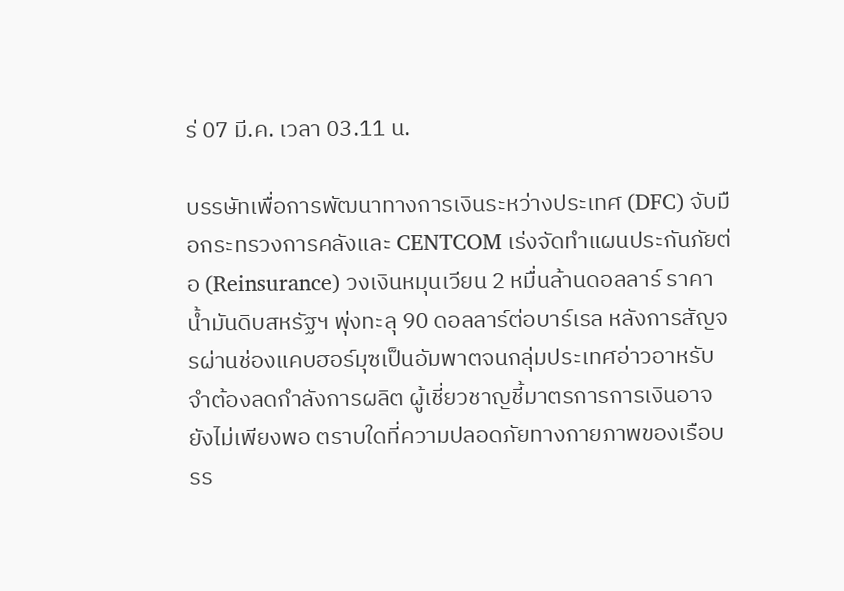ร่ 07 มี.ค. เวลา 03.11 น.

บรรษัทเพื่อการพัฒนาทางการเงินระหว่างประเทศ (DFC) จับมือกระทรวงการคลังและ CENTCOM เร่งจัดทำแผนประกันภัยต่อ (Reinsurance) วงเงินหมุนเวียน 2 หมื่นล้านดอลลาร์ ราคาน้ำมันดิบสหรัฐฯ พุ่งทะลุ 90 ดอลลาร์ต่อบาร์เรล หลังการสัญจรผ่านช่องแคบฮอร์มุซเป็นอัมพาตจนกลุ่มประเทศอ่าวอาหรับจำต้องลดกำลังการผลิต ผู้เชี่ยวชาญชี้มาตรการการเงินอาจยังไม่เพียงพอ ตราบใดที่ความปลอดภัยทางกายภาพของเรือบรร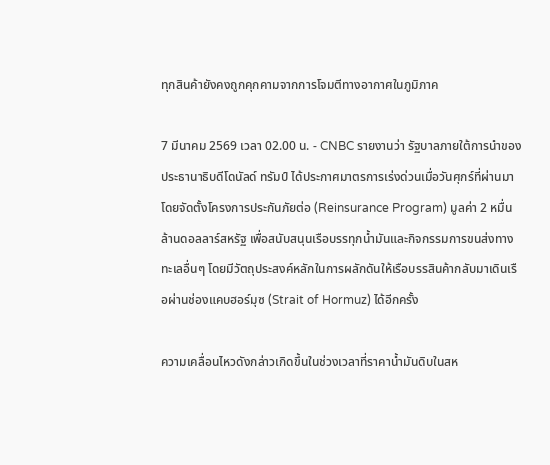ทุกสินค้ายังคงถูกคุกคามจากการโจมตีทางอากาศในภูมิภาค

7 มีนาคม 2569 เวลา 02.00 น. - CNBC รายงานว่า รัฐบาลภายใต้การนำของประธานาธิบดีโดนัลด์ ทรัมป์ ได้ประกาศมาตรการเร่งด่วนเมื่อวันศุกร์ที่ผ่านมา โดยจัดตั้งโครงการประกันภัยต่อ (Reinsurance Program) มูลค่า 2 หมื่นล้านดอลลาร์สหรัฐ เพื่อสนับสนุนเรือบรรทุกน้ำมันและกิจกรรมการขนส่งทางทะเลอื่นๆ โดยมีวัตถุประสงค์หลักในการผลักดันให้เรือบรรสินค้ากลับมาเดินเรือผ่านช่องแคบฮอร์มุซ (Strait of Hormuz) ได้อีกครั้ง

ความเคลื่อนไหวดังกล่าวเกิดขึ้นในช่วงเวลาที่ราคาน้ำมันดิบในสห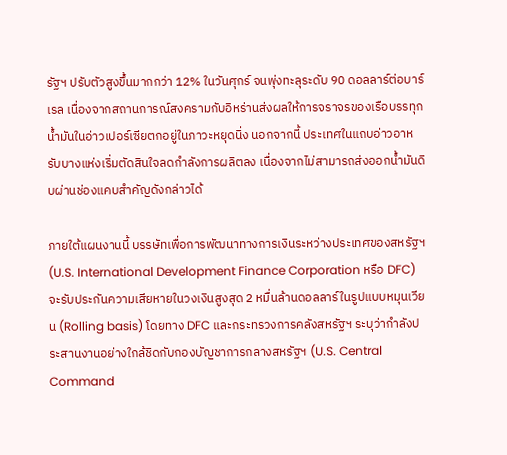รัฐฯ ปรับตัวสูงขึ้นมากกว่า 12% ในวันศุกร์ จนพุ่งทะลุระดับ 90 ดอลลาร์ต่อบาร์เรล เนื่องจากสถานการณ์สงครามกับอิหร่านส่งผลให้การจราจรของเรือบรรทุกน้ำมันในอ่าวเปอร์เซียตกอยู่ในภาวะหยุดนิ่ง นอกจากนี้ ประเทศในแถบอ่าวอาหรับบางแห่งเริ่มตัดสินใจลดกำลังการผลิตลง เนื่องจากไม่สามารถส่งออกน้ำมันดิบผ่านช่องแคบสำคัญดังกล่าวได้

ภายใต้แผนงานนี้ บรรษัทเพื่อการพัฒนาทางการเงินระหว่างประเทศของสหรัฐฯ (U.S. International Development Finance Corporation หรือ DFC) จะรับประกันความเสียหายในวงเงินสูงสุด 2 หมื่นล้านดอลลาร์ในรูปแบบหมุนเวียน (Rolling basis) โดยทาง DFC และกระทรวงการคลังสหรัฐฯ ระบุว่ากำลังประสานงานอย่างใกล้ชิดกับกองบัญชาการกลางสหรัฐฯ (U.S. Central Command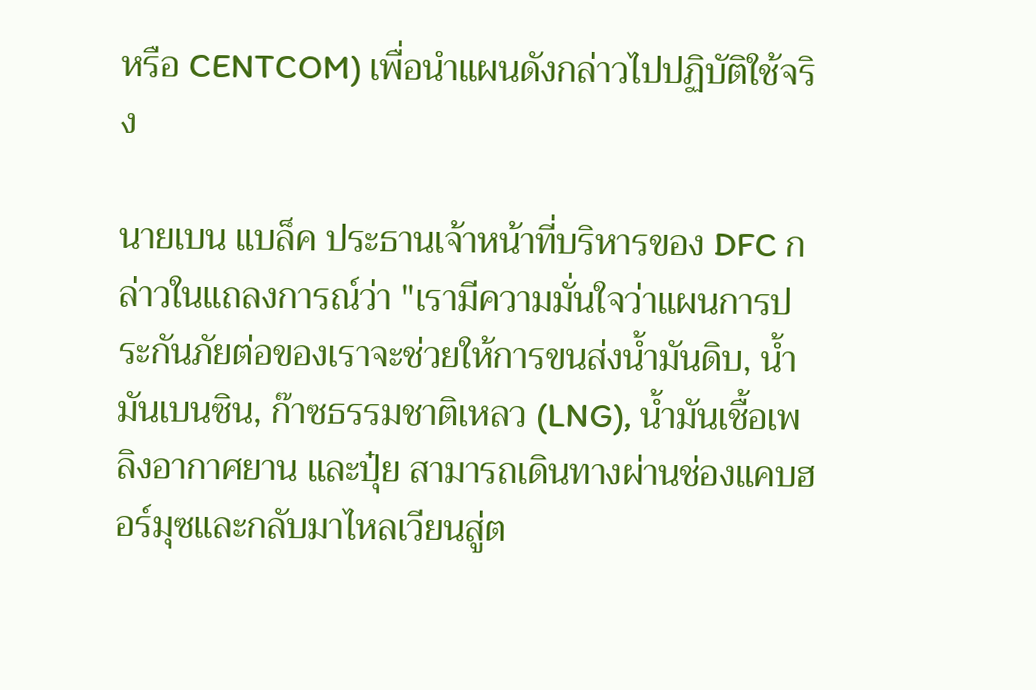หรือ CENTCOM) เพื่อนำแผนดังกล่าวไปปฏิบัติใช้จริง

นายเบน แบล็ค ประธานเจ้าหน้าที่บริหารของ DFC กล่าวในแถลงการณ์ว่า "เรามีความมั่นใจว่าแผนการประกันภัยต่อของเราจะช่วยให้การขนส่งน้ำมันดิบ, น้ำมันเบนซิน, ก๊าซธรรมชาติเหลว (LNG), น้ำมันเชื้อเพลิงอากาศยาน และปุ๋ย สามารถเดินทางผ่านช่องแคบฮอร์มุซและกลับมาไหลเวียนสู่ต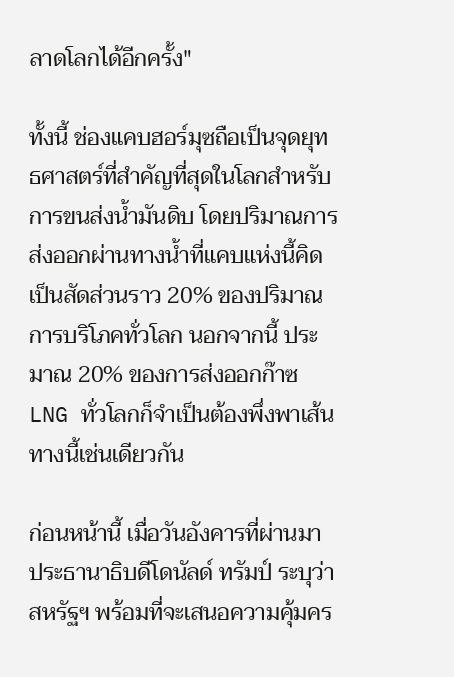ลาดโลกได้อีกครั้ง"

ทั้งนี้ ช่องแคบฮอร์มุซถือเป็นจุดยุทธศาสตร์ที่สำคัญที่สุดในโลกสำหรับการขนส่งน้ำมันดิบ โดยปริมาณการส่งออกผ่านทางน้ำที่แคบแห่งนี้คิดเป็นสัดส่วนราว 20% ของปริมาณการบริโภคทั่วโลก นอกจากนี้ ประมาณ 20% ของการส่งออกก๊าซ LNG ทั่วโลกก็จำเป็นต้องพึ่งพาเส้นทางนี้เช่นเดียวกัน

ก่อนหน้านี้ เมื่อวันอังคารที่ผ่านมา ประธานาธิบดีโดนัลด์ ทรัมป์ ระบุว่าสหรัฐฯ พร้อมที่จะเสนอความคุ้มคร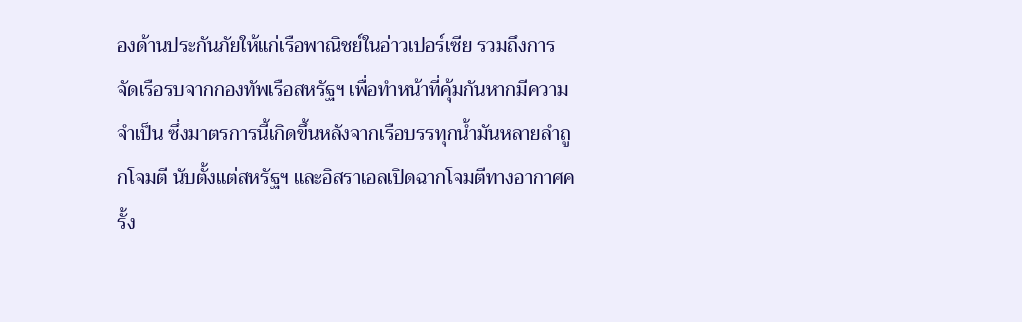องด้านประกันภัยให้แก่เรือพาณิชย์ในอ่าวเปอร์เซีย รวมถึงการจัดเรือรบจากกองทัพเรือสหรัฐฯ เพื่อทำหน้าที่คุ้มกันหากมีความจำเป็น ซึ่งมาตรการนี้เกิดขึ้นหลังจากเรือบรรทุกน้ำมันหลายลำถูกโจมตี นับตั้งแต่สหรัฐฯ และอิสราเอลเปิดฉากโจมตีทางอากาศครั้ง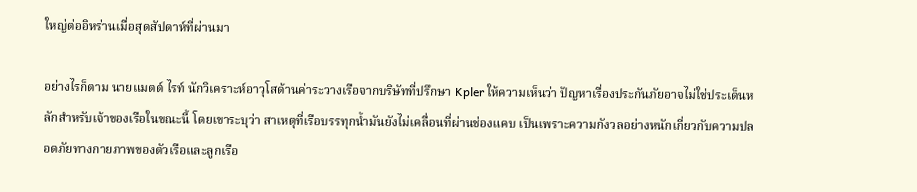ใหญ่ต่ออิหร่านเมื่อสุดสัปดาห์ที่ผ่านมา

อย่างไรก็ตาม นายแมตต์ ไรท์ นักวิเคราะห์อาวุโสด้านค่าระวางเรือจากบริษัทที่ปรึกษา Kpler ให้ความเห็นว่า ปัญหาเรื่องประกันภัยอาจไม่ใช่ประเด็นหลักสำหรับเจ้าของเรือในขณะนี้ โดยเขาระบุว่า สาเหตุที่เรือบรรทุกน้ำมันยังไม่เคลื่อนที่ผ่านช่องแคบ เป็นเพราะความกังวลอย่างหนักเกี่ยวกับความปลอดภัยทางกายภาพของตัวเรือและลูกเรือ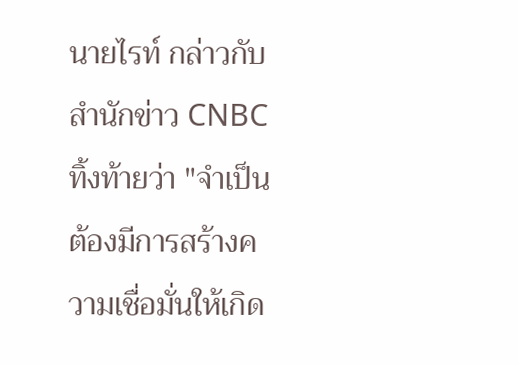นายไรท์ กล่าวกับสำนักข่าว CNBC ทิ้งท้ายว่า "จำเป็นต้องมีการสร้างความเชื่อมั่นให้เกิด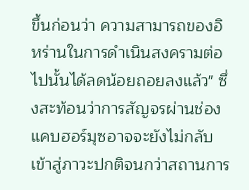ขึ้นก่อนว่า ความสามารถของอิหร่านในการดำเนินสงครามต่อไปนั้นได้ลดน้อยถอยลงแล้ว" ซึ่งสะท้อนว่าการสัญจรผ่านช่องแคบฮอร์มุซอาจจะยังไม่กลับเข้าสู่ภาวะปกติจนกว่าสถานการ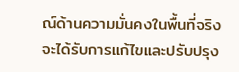ณ์ด้านความมั่นคงในพื้นที่จริงจะได้รับการแก้ไขและปรับปรุง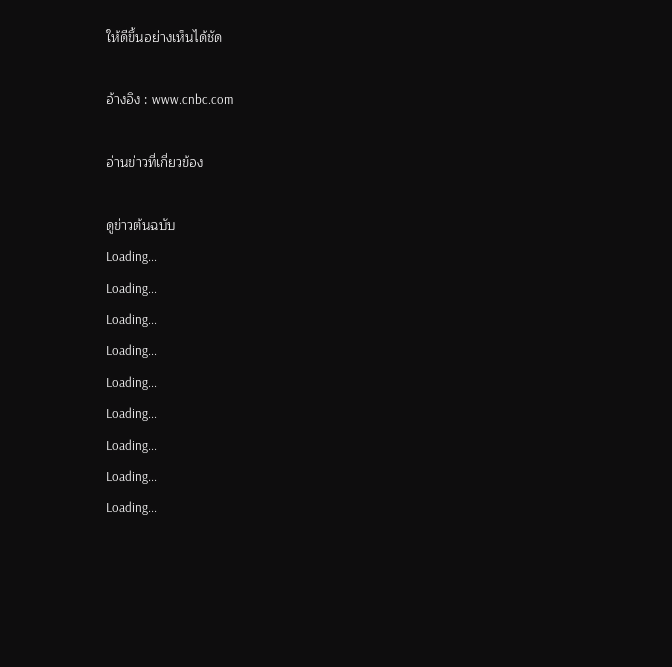ให้ดีขึ้นอย่างเห็นได้ชัด

อ้างอิง : www.cnbc.com

อ่านข่าวที่เกี่ยวข้อง

ดูข่าวต้นฉบับ
Loading...
Loading...
Loading...
Loading...
Loading...
Loading...
Loading...
Loading...
Loading...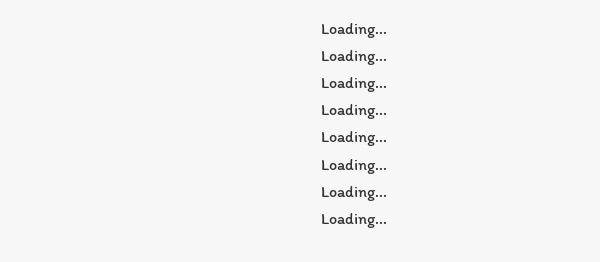Loading...
Loading...
Loading...
Loading...
Loading...
Loading...
Loading...
Loading...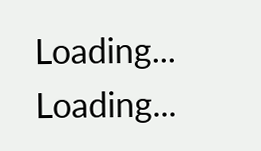Loading...
Loading...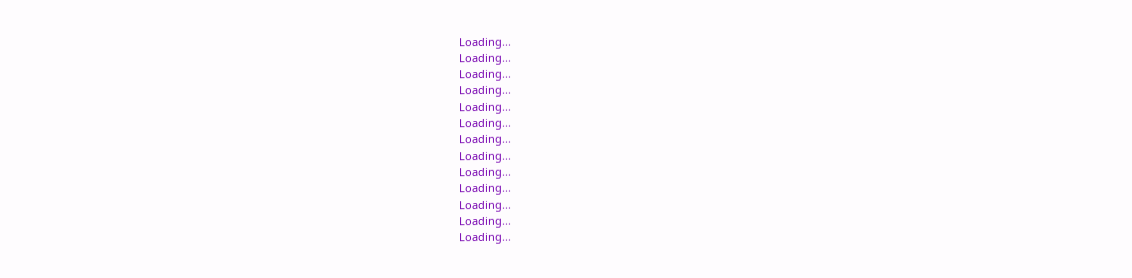Loading...
Loading...
Loading...
Loading...
Loading...
Loading...
Loading...
Loading...
Loading...
Loading...
Loading...
Loading...
Loading...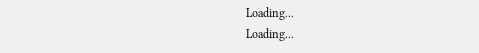Loading...
Loading...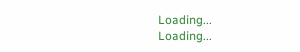Loading...
Loading...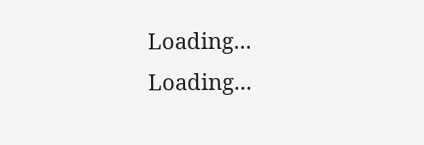Loading...
Loading...